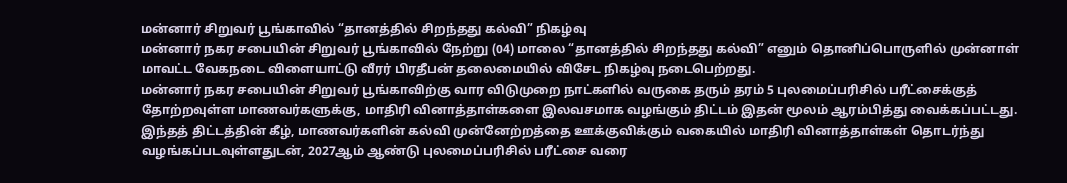மன்னார் சிறுவர் பூங்காவில் “தானத்தில் சிறந்தது கல்வி” நிகழ்வு
மன்னார் நகர சபையின் சிறுவர் பூங்காவில் நேற்று (04) மாலை “தானத்தில் சிறந்தது கல்வி” எனும் தொனிப்பொருளில் முன்னாள் மாவட்ட வேகநடை விளையாட்டு வீரர் பிரதீபன் தலைமையில் விசேட நிகழ்வு நடைபெற்றது.
மன்னார் நகர சபையின் சிறுவர் பூங்காவிற்கு வார விடுமுறை நாட்களில் வருகை தரும் தரம் 5 புலமைப்பரிசில் பரீட்சைக்குத் தோற்றவுள்ள மாணவர்களுக்கு, மாதிரி வினாத்தாள்களை இலவசமாக வழங்கும் திட்டம் இதன் மூலம் ஆரம்பித்து வைக்கப்பட்டது.
இந்தத் திட்டத்தின் கீழ், மாணவர்களின் கல்வி முன்னேற்றத்தை ஊக்குவிக்கும் வகையில் மாதிரி வினாத்தாள்கள் தொடர்ந்து வழங்கப்படவுள்ளதுடன், 2027ஆம் ஆண்டு புலமைப்பரிசில் பரீட்சை வரை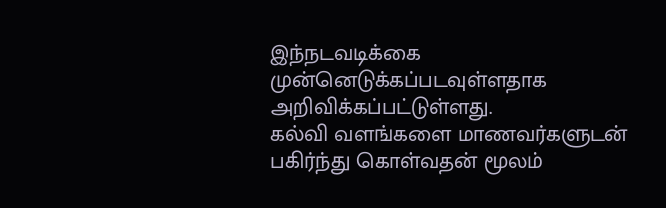இந்நடவடிக்கை முன்னெடுக்கப்படவுள்ளதாக அறிவிக்கப்பட்டுள்ளது.
கல்வி வளங்களை மாணவர்களுடன் பகிர்ந்து கொள்வதன் மூலம்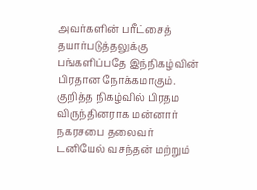அவர்களின் பரீட்சைத் தயார்படுத்தலுக்கு பங்களிப்பதே இந்நிகழ்வின் பிரதான நோக்கமாகும்.
குறித்த நிகழ்வில் பிரதம விருந்தினராக மன்னார் நகரசபை தலைவர் டனியேல் வசந்தன் மற்றும்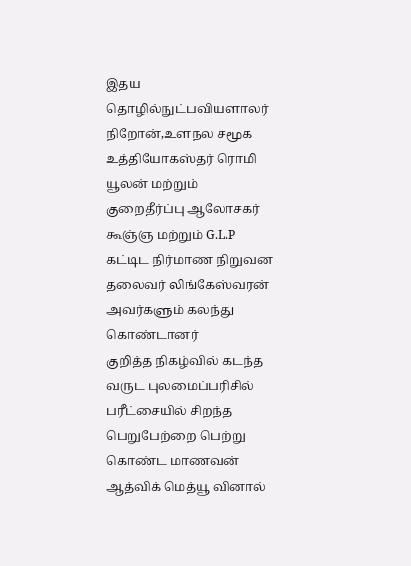இதய தொழில்நுட்பவியளாலர் நிறோன்,உளநல சமூக உத்தியோகஸ்தர் ரொமி யூலன் மற்றும் குறைதீர்ப்பு ஆலோசகர் கூஞ்ஞ மற்றும் G.L.P கட்டிட நிர்மாண நிறுவன தலைவர் லிங்கேஸ்வரன் அவர்களும் கலந்து கொண்டானர்
குறித்த நிகழ்வில் கடந்த வருட புலமைப்பரிசில் பரீட்சையில் சிறந்த பெறுபேற்றை பெற்று கொண்ட மாணவன் ஆத்விக் மெத்யூ வினால்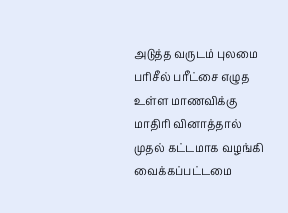அடுத்த வருடம் புலமை பரிசீல் பரீட்சை எழுத உள்ள மாணவிக்கு மாதிரி வினாத்தால் முதல் கட்டமாக வழங்கி வைக்கப்பட்டமை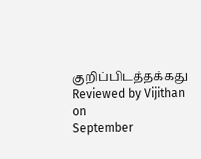குறிப்பிடத்தக்கது
Reviewed by Vijithan
on
September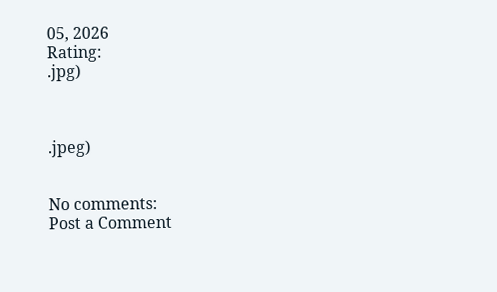05, 2026
Rating:
.jpg)



.jpeg)


No comments:
Post a Comment